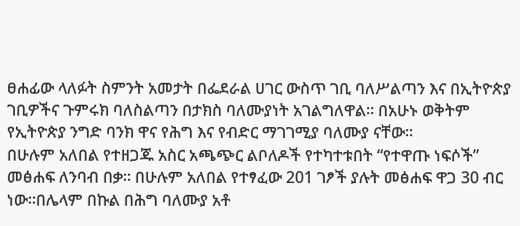ፀሐፊው ላለፉት ስምንት አመታት በፌደራል ሀገር ውስጥ ገቢ ባለሥልጣን እና በኢትዮጵያ ገቢዎችና ጉምሩክ ባለስልጣን በታክስ ባለሙያነት አገልግለዋል፡፡ በአሁኑ ወቅትም የኢትዮጵያ ንግድ ባንክ ዋና የሕግ እና የብድር ማገገሚያ ባለሙያ ናቸው፡፡
በሁሉም አለበል የተዘጋጁ አስር አጫጭር ልቦለዶች የተካተቱበት “የተዋጡ ነፍሶች” መፅሐፍ ለንባብ በቃ፡፡ በሁሉም አለበል የተፃፈው 201 ገፆች ያሉት መፅሐፍ ዋጋ 30 ብር ነው፡፡በሌላም በኩል በሕግ ባለሙያ አቶ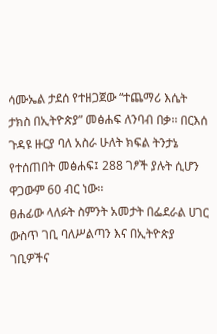ሳሙኤል ታደሰ የተዘጋጀው “ተጨማሪ እሴት ታክስ በኢትዮጵያ” መፅሐፍ ለንባብ በቃ፡፡ በርእሰ ጉዳዩ ዙርያ ባለ አስራ ሁለት ክፍል ትንታኔ የተሰጠበት መፅሐፍ፤ 288 ገፆች ያሉት ሲሆን ዋጋውም 60 ብር ነው፡፡
ፀሐፊው ላለፉት ስምንት አመታት በፌደራል ሀገር ውስጥ ገቢ ባለሥልጣን እና በኢትዮጵያ ገቢዎችና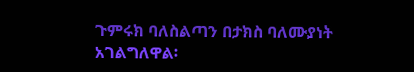ጉምሩክ ባለስልጣን በታክስ ባለሙያነት አገልግለዋል፡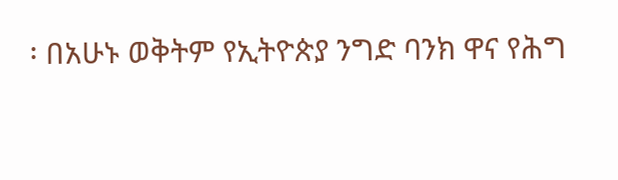፡ በአሁኑ ወቅትም የኢትዮጵያ ንግድ ባንክ ዋና የሕግ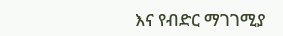እና የብድር ማገገሚያ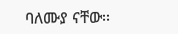ባለሙያ ናቸው፡፡